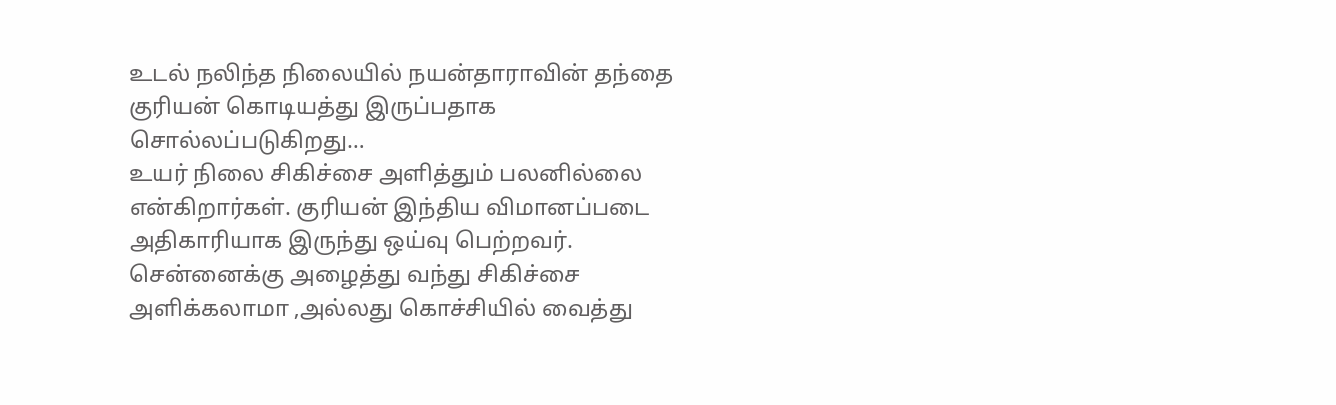உடல் நலிந்த நிலையில் நயன்தாராவின் தந்தை குரியன் கொடியத்து இருப்பதாக சொல்லப்படுகிறது…
உயர் நிலை சிகிச்சை அளித்தும் பலனில்லை என்கிறார்கள். குரியன் இந்திய விமானப்படை அதிகாரியாக இருந்து ஒய்வு பெற்றவர்.
சென்னைக்கு அழைத்து வந்து சிகிச்சை அளிக்கலாமா ,அல்லது கொச்சியில் வைத்து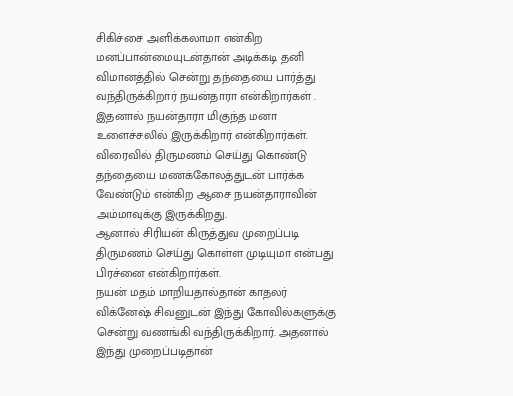சிகிச்சை அளிக்கலாமா என்கிற மனப்பான்மையுடன்தான் அடிக்கடி தனி விமானத்தில் சென்று தந்தையை பார்த்து வந்திருக்கிறார் நயன்தாரா என்கிறார்கள் .
இதனால் நயன்தாரா மிகுந்த மனா உளைச்சலில் இருக்கிறார் என்கிறார்கள்.
விரைவில் திருமணம் செய்து கொண்டு தந்தையை மணக்கோலத்துடன் பார்க்க வேண்டும் என்கிற ஆசை நயன்தாராவின் அம்மாவுக்கு இருக்கிறது.
ஆனால் சிரியன் கிருத்துவ முறைப்படி திருமணம் செய்து கொள்ள முடியுமா என்பது பிரச்னை என்கிறார்கள்.
நயன் மதம் மாறியதால்தான் காதலர் விக்னேஷ் சிவனுடன் இந்து கோவில்களுக்கு சென்று வணங்கி வந்திருக்கிறார். அதனால் இந்து முறைப்படிதான்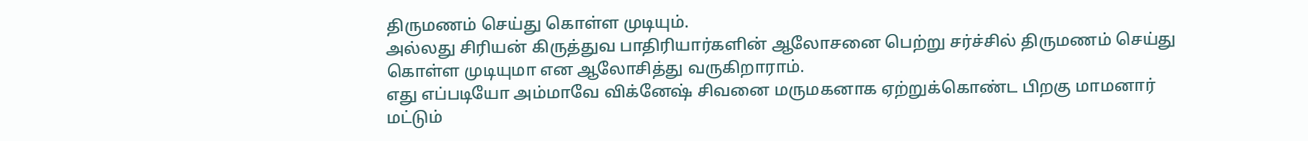திருமணம் செய்து கொள்ள முடியும்.
அல்லது சிரியன் கிருத்துவ பாதிரியார்களின் ஆலோசனை பெற்று சர்ச்சில் திருமணம் செய்து கொள்ள முடியுமா என ஆலோசித்து வருகிறாராம்.
எது எப்படியோ அம்மாவே விக்னேஷ் சிவனை மருமகனாக ஏற்றுக்கொண்ட பிறகு மாமனார் மட்டும்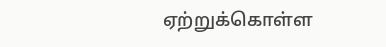ஏற்றுக்கொள்ள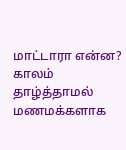மாட்டாரா என்ன?
காலம் தாழ்த்தாமல் மணமக்களாக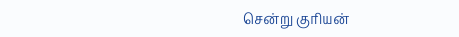சென்று குரியன்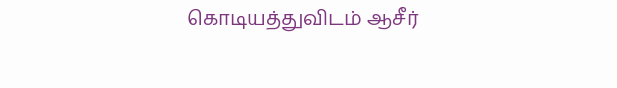கொடியத்துவிடம் ஆசீர்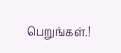பெறுங்கள்.!